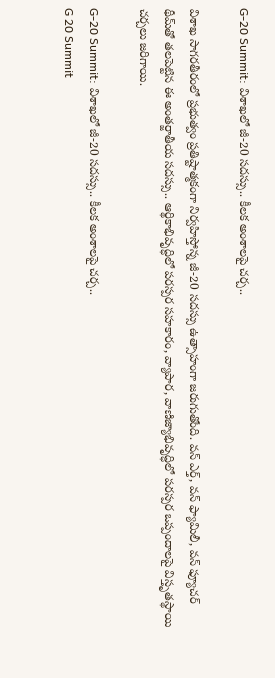G-20 Summit: విశాఖలో జీ-20 సదస్సు.. కీలక అంశాలపై చర్చ..

విశాఖ సాగరతీరంలో ప్రభుత్వం ప్రతిష్టాత్మకంగా నిర్వహిస్తోన్న జీ-20 సదస్సు ఉత్సాహంగా జరుగుతోంది. వన్‌ ఎర్త్‌, వన్‌ ఫ్యామిలీ, వన్‌ ఫ్యూచర్‌ థీమ్‌తో తలపెట్టిన ఈ అంతర్జాతీయ సదస్సు.. ఆర్థికాభివృద్ధిలో పరస్పర సహకారం, వ్యాపార, వాణిజ్యాభివృద్ధిలో పరస్పర ఒప్పందాలపై విస్తృతస్థాయి చర్చలు జరిగాయి.

G-20 Summit: విశాఖలో జీ-20 సదస్సు.. కీలక అంశాలపై చర్చ..
G 20 Summit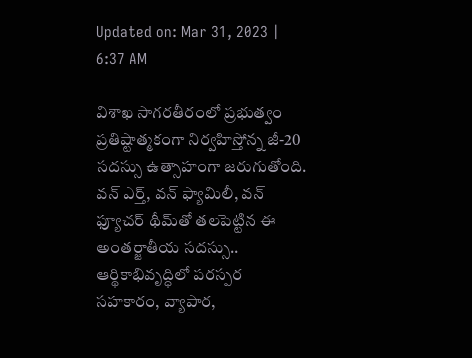Updated on: Mar 31, 2023 | 6:37 AM

విశాఖ సాగరతీరంలో ప్రభుత్వం ప్రతిష్టాత్మకంగా నిర్వహిస్తోన్న జీ-20 సదస్సు ఉత్సాహంగా జరుగుతోంది. వన్‌ ఎర్త్‌, వన్‌ ఫ్యామిలీ, వన్‌ ఫ్యూచర్‌ థీమ్‌తో తలపెట్టిన ఈ అంతర్జాతీయ సదస్సు.. ఆర్థికాభివృద్ధిలో పరస్పర సహకారం, వ్యాపార,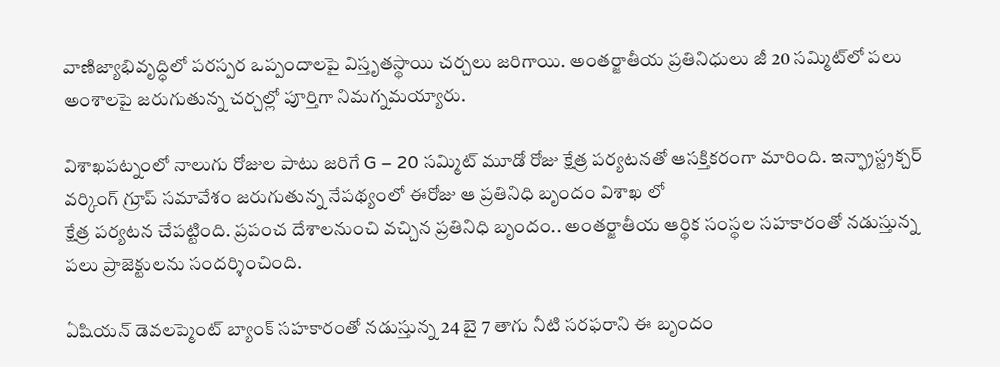వాణిజ్యాభివృద్ధిలో పరస్పర ఒప్పందాలపై విస్తృతస్థాయి చర్చలు జరిగాయి. అంతర్జాతీయ ప్రతినిధులు జీ 20 సమ్మిట్‌లో పలు అంశాలపై జరుగుతున్న చర్చల్లో పూర్తిగా నిమగ్నమయ్యారు.

విశాఖపట్నంలో నాలుగు రోజుల పాటు జరిగే G – 20 సమ్మిట్‌ మూడో రోజు క్షేత్ర పర్యటనతో ఆసక్తికరంగా మారింది. ఇన్ఫ్రాస్ట్రక్చర్ వర్కింగ్ గ్రూప్ సమావేశం జరుగుతున్న నేపథ్యంలో ఈరోజు ఆ ప్రతినిధి బృందం విశాఖ లో
క్షేత్ర పర్యటన చేపట్టింది. ప్రపంచ దేశాలనుంచి వచ్చిన ప్రతినిధి బృందం.. అంతర్జాతీయ ఆర్థిక సంస్థల సహకారంతో నడుస్తున్న పలు ప్రాజెక్టులను సందర్శించింది.

ఏషియన్ డెవలప్మెంట్ బ్యాంక్ సహకారంతో నడుస్తున్న 24 బై 7 తాగు నీటి సరఫరాని ఈ బృందం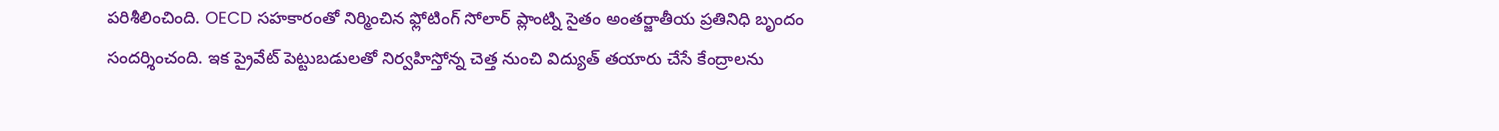పరిశీలించింది. OECD సహకారంతో నిర్మించిన ఫ్లోటింగ్ సోలార్ ప్లాంట్ని సైతం అంతర్జాతీయ ప్రతినిధి బృందం సందర్శించంది. ఇక ప్రైవేట్ పెట్టుబడులతో నిర్వహిస్తోన్న చెత్త నుంచి విద్యుత్ తయారు చేసే కేంద్రాలను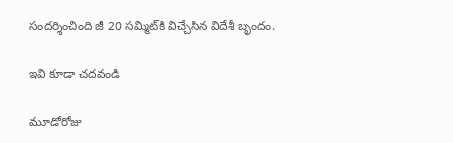సందర్శించింది జీ 20 సమ్మిట్‌కి విచ్చేసిన విదేశీ బృందం.

ఇవి కూడా చదవండి

మూడోరోజు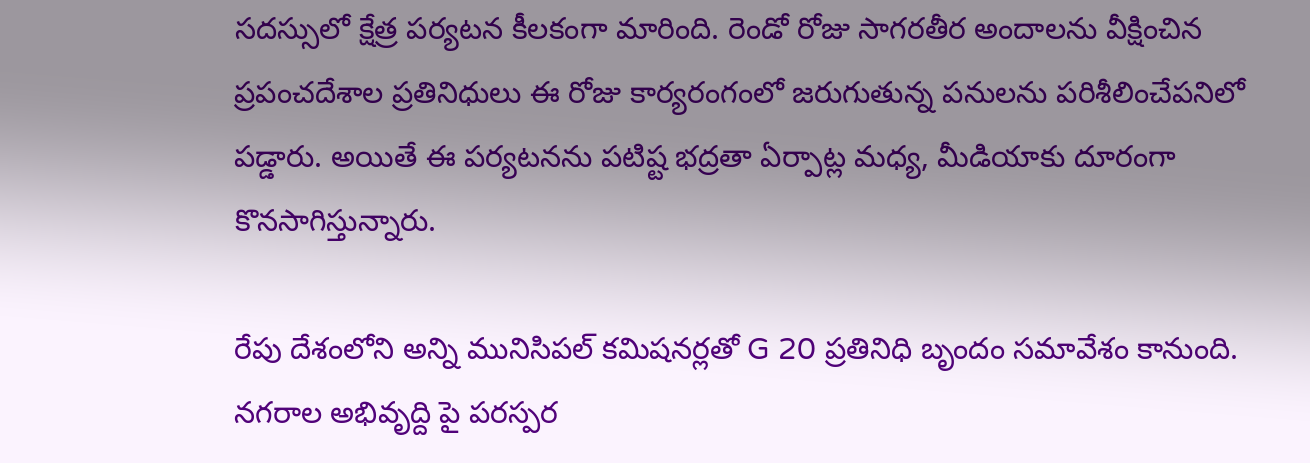సదస్సులో క్షేత్ర పర్యటన కీలకంగా మారింది. రెండో రోజు సాగరతీర అందాలను వీక్షించిన ప్రపంచదేశాల ప్రతినిధులు ఈ రోజు కార్యరంగంలో జరుగుతున్న పనులను పరిశీలించేపనిలో పడ్డారు. అయితే ఈ పర్యటనను పటిష్ట భద్రతా ఏర్పాట్ల మధ్య, మీడియాకు దూరంగా కొనసాగిస్తున్నారు.

రేపు దేశంలోని అన్ని మునిసిపల్ కమిషనర్లతో G 20 ప్రతినిధి బృందం సమావేశం కానుంది. నగరాల అభివృద్ది పై పరస్పర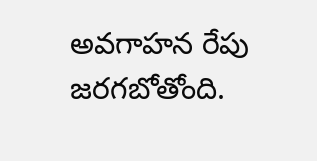అవగాహన రేపు జరగబోతోంది.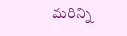మరిన్ని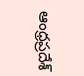ఆంధ్రప్రదేశ్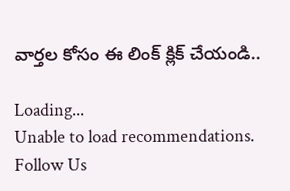వార్తల కోసం ఈ లింక్ క్లిక్ చేయండి..

Loading...
Unable to load recommendations.
Follow Us